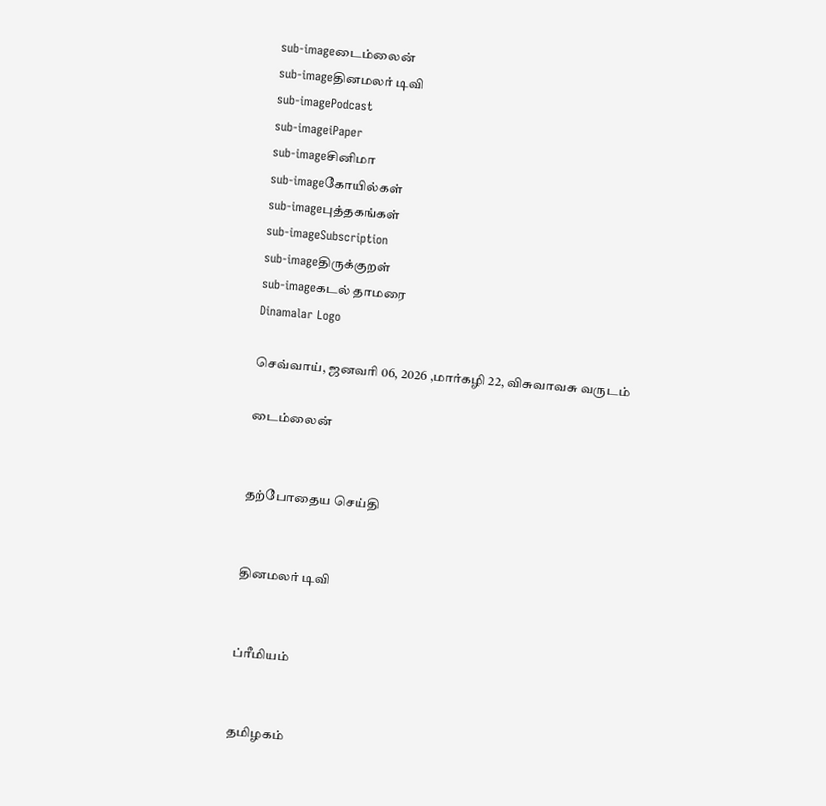sub-imageடைம்லைன்
sub-imageதினமலர் டிவி
sub-imagePodcast
sub-imageiPaper
sub-imageசினிமா
sub-imageகோயில்கள்
sub-imageபுத்தகங்கள்
sub-imageSubscription
sub-imageதிருக்குறள்
sub-imageகடல் தாமரை
Dinamalar Logo

செவ்வாய், ஜனவரி 06, 2026 ,மார்கழி 22, விசுவாவசு வருடம்

டைம்லைன்


தற்போதைய செய்தி


தினமலர் டிவி


ப்ரீமியம்


தமிழகம்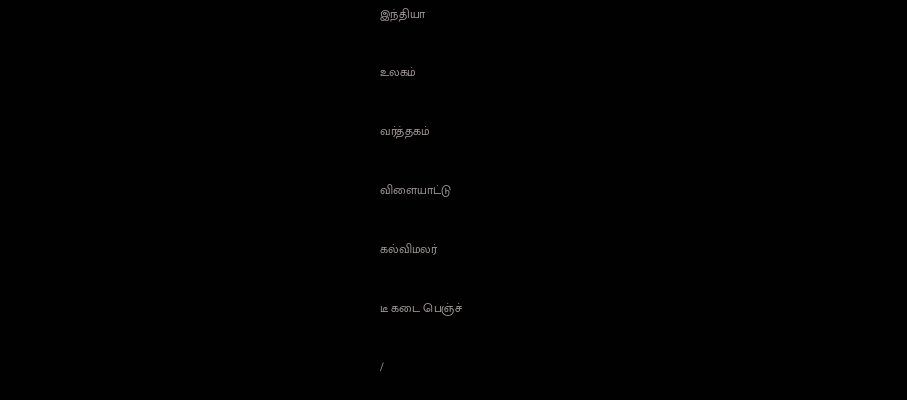இந்தியா


உலகம்


வர்த்தகம்


விளையாட்டு


கல்விமலர்


டீ கடை பெஞ்ச்


/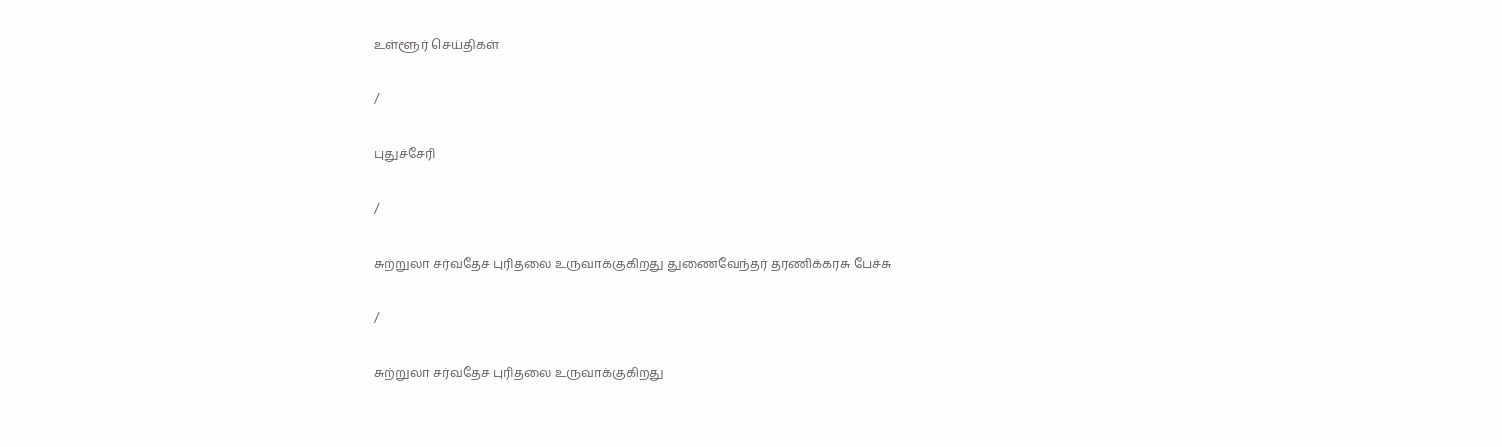உள்ளூர் செய்திகள்

/

புதுச்சேரி

/

சுற்றுலா சர்வதேச புரிதலை உருவாக்குகிறது துணைவேந்தர் தரணிக்கரசு பேச்சு

/

சுற்றுலா சர்வதேச புரிதலை உருவாக்குகிறது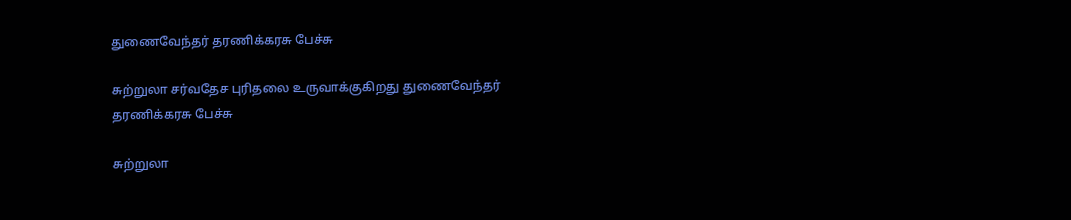துணைவேந்தர் தரணிக்கரசு பேச்சு

சுற்றுலா சர்வதேச புரிதலை உருவாக்குகிறது துணைவேந்தர் தரணிக்கரசு பேச்சு

சுற்றுலா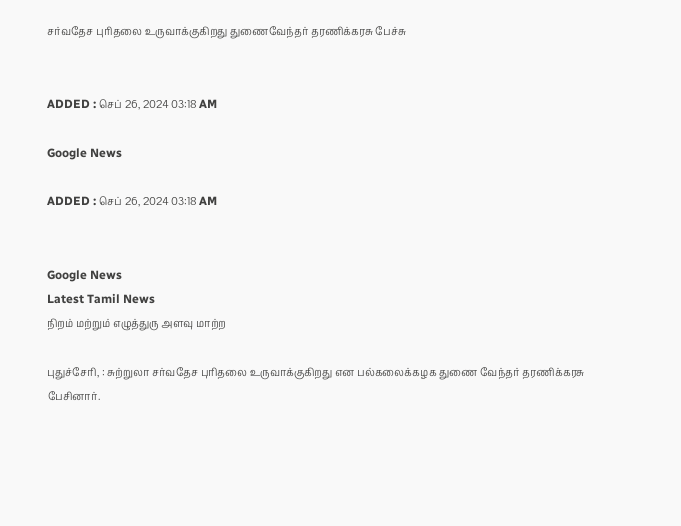சர்வதேச புரிதலை உருவாக்குகிறது துணைவேந்தர் தரணிக்கரசு பேச்சு


ADDED : செப் 26, 2024 03:18 AM

Google News

ADDED : செப் 26, 2024 03:18 AM


Google News
Latest Tamil News
நிறம் மற்றும் எழுத்துரு அளவு மாற்ற

புதுச்சேரி, : சுற்றுலா சர்வதேச புரிதலை உருவாக்குகிறது என பல்கலைக்கழக துணை வேந்தர் தரணிக்கரசு பேசினார்.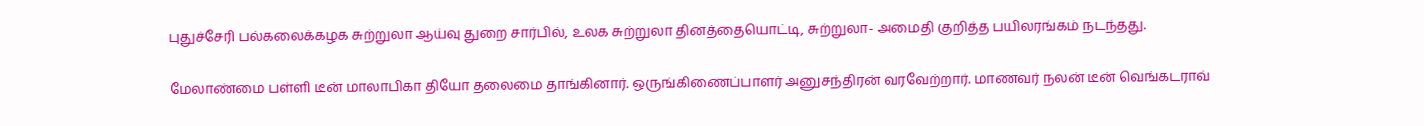புதுச்சேரி பல்கலைக்கழக சுற்றுலா ஆய்வு துறை சார்பில், உலக சுற்றுலா தினத்தையொட்டி, சுற்றுலா- அமைதி குறித்த பயிலரங்கம் நடந்தது.

மேலாண்மை பள்ளி டீன் மாலாபிகா தியோ தலைமை தாங்கினார். ஒருங்கிணைப்பாளர் அனுசந்திரன் வரவேற்றார். மாணவர் நலன் டீன் வெங்கடராவ்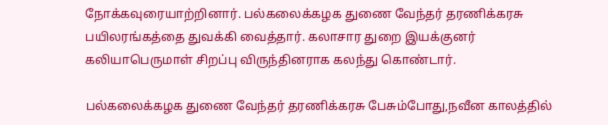நோக்கவுரையாற்றினார். பல்கலைக்கழக துணை வேந்தர் தரணிக்கரசு பயிலரங்கத்தை துவக்கி வைத்தார். கலாசார துறை இயக்குனர் கலியாபெருமாள் சிறப்பு விருந்தினராக கலந்து கொண்டார்.

பல்கலைக்கழக துணை வேந்தர் தரணிக்கரசு பேசும்போது,நவீன காலத்தில்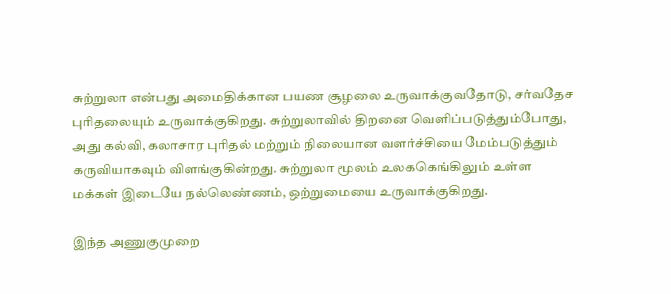சுற்றுலா என்பது அமைதிக்கான பயண சூழலை உருவாக்குவதோடு, சர்வதேச புரிதலையும் உருவாக்குகிறது. சுற்றுலாவில் திறனை வெளிப்படுத்தும்போது, அது கல்வி, கலாசார புரிதல் மற்றும் நிலையான வளர்ச்சியை மேம்படுத்தும் கருவியாகவும் விளங்குகின்றது. சுற்றுலா மூலம் உலககெங்கிலும் உள்ள மக்கள் இடையே நல்லெண்ணம், ஒற்றுமையை உருவாக்குகிறது.

இந்த அணுகுமுறை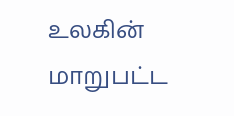உலகின் மாறுபட்ட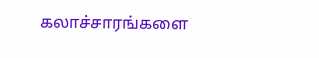கலாச்சாரங்களை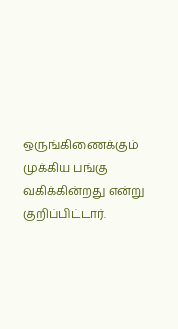ஒருங்கிணைக்கும் முக்கிய பங்கு வகிக்கின்றது என்று குறிப்பிட்டார்.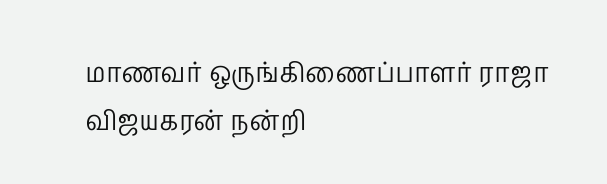மாணவர் ஒருங்கிணைப்பாளர் ராஜா விஜயகரன் நன்றி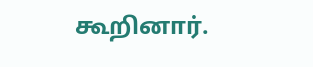கூறினார்.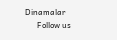Dinamalar
      Follow us